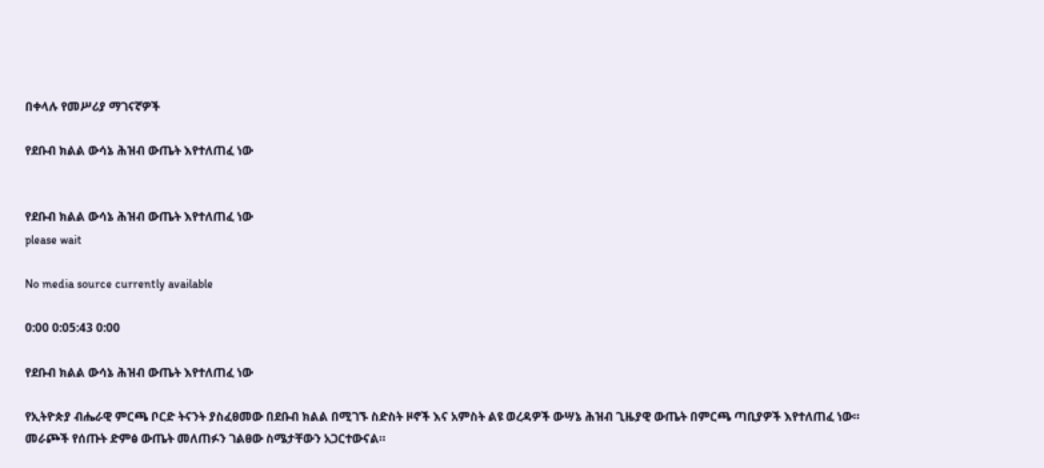በቀላሉ የመሥሪያ ማገናኛዎች

የደቡብ ክልል ውሳኔ ሕዝብ ውጤት እየተለጠፈ ነው


የደቡብ ክልል ውሳኔ ሕዝብ ውጤት እየተለጠፈ ነው
please wait

No media source currently available

0:00 0:05:43 0:00

የደቡብ ክልል ውሳኔ ሕዝብ ውጤት እየተለጠፈ ነው

የኢትዮጵያ ብሔራዊ ምርጫ ቦርድ ትናንት ያስፈፀመው በደቡብ ክልል በሚገኙ ስድስት ዞኖች እና አምስት ልዩ ወረዳዎች ውሣኔ ሕዝብ ጊዜያዊ ውጤት በምርጫ ጣቢያዎች እየተለጠፈ ነው። መራጮች የሰጡት ድምፅ ውጤት መለጠፉን ገልፀው ስሜታቸውን አጋርተውናል።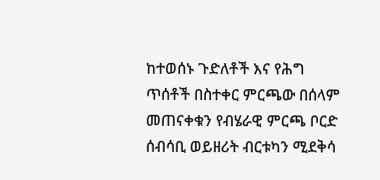ከተወሰኑ ጉድለቶች እና የሕግ ጥሰቶች በስተቀር ምርጫው በሰላም መጠናቀቁን የብሄራዊ ምርጫ ቦርድ ሰብሳቢ ወይዘሪት ብርቱካን ሚደቅሳ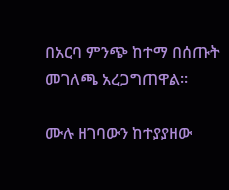በአርባ ምንጭ ከተማ በሰጡት መገለጫ አረጋግጠዋል።

ሙሉ ዘገባውን ከተያያዘው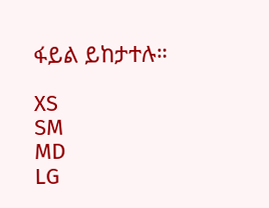ፋይል ይከታተሉ።

XS
SM
MD
LG